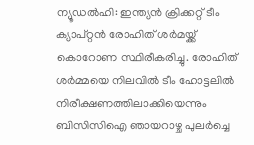ന്യൂഡൽഹി: ഇന്ത്യൻ ക്രിക്കറ്റ് ടീം ക്യാപ്റ്റൻ രോഹിത് ശർമയ്ക്ക് കൊറോണ സ്ഥിരീകരിച്ചു. രോഹിത് ശർമ്മയെ നിലവിൽ ടീം ഹോട്ടലിൽ നിരീക്ഷണത്തിലാക്കിയെന്നും ബിസിസിഐ ഞായറാഴ്ച പുലർച്ചെ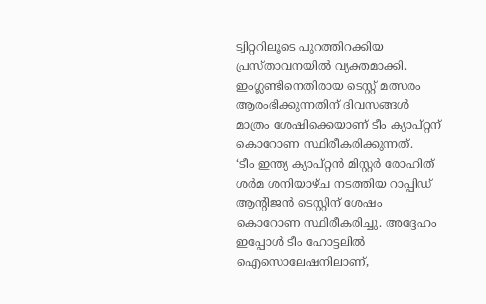ട്വിറ്ററിലൂടെ പുറത്തിറക്കിയ പ്രസ്താവനയിൽ വ്യക്തമാക്കി.
ഇംഗ്ലണ്ടിനെതിരായ ടെസ്റ്റ് മത്സരം ആരംഭിക്കുന്നതിന് ദിവസങ്ങൾ മാത്രം ശേഷിക്കെയാണ് ടീം ക്യാപ്റ്റന് കൊറോണ സ്ഥിരീകരിക്കുന്നത്.
‘ടീം ഇന്ത്യ ക്യാപ്റ്റൻ മിസ്റ്റർ രോഹിത് ശർമ ശനിയാഴ്ച നടത്തിയ റാപ്പിഡ് ആന്റിജൻ ടെസ്റ്റിന് ശേഷം കൊറോണ സ്ഥിരീകരിച്ചു. അദ്ദേഹം ഇപ്പോൾ ടീം ഹോട്ടലിൽ ഐസൊലേഷനിലാണ്,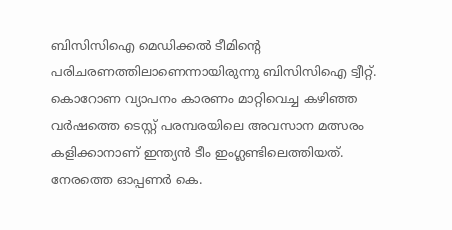ബിസിസിഐ മെഡിക്കൽ ടീമിന്റെ പരിചരണത്തിലാണെന്നായിരുന്നു ബിസിസിഐ ട്വീറ്റ്.
കൊറോണ വ്യാപനം കാരണം മാറ്റിവെച്ച കഴിഞ്ഞ വർഷത്തെ ടെസ്റ്റ് പരമ്പരയിലെ അവസാന മത്സരം കളിക്കാനാണ് ഇന്ത്യൻ ടീം ഇംഗ്ലണ്ടിലെത്തിയത്. നേരത്തെ ഓപ്പണർ കെ.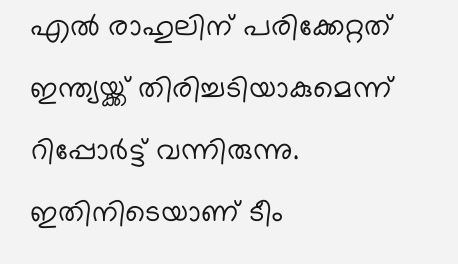എൽ രാഹുലിന് പരിക്കേറ്റത് ഇന്ത്യയ്ക്ക് തിരിച്ചടിയാകുമെന്ന് റിപ്പോർട്ട് വന്നിരുന്നു. ഇതിനിടെയാണ് ടീം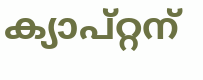ക്യാപ്റ്റന്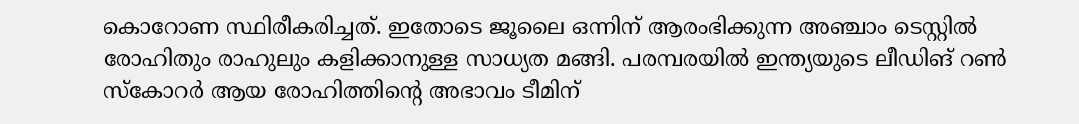കൊറോണ സ്ഥിരീകരിച്ചത്. ഇതോടെ ജൂലൈ ഒന്നിന് ആരംഭിക്കുന്ന അഞ്ചാം ടെസ്റ്റിൽ രോഹിതും രാഹുലും കളിക്കാനുള്ള സാധ്യത മങ്ങി. പരമ്പരയിൽ ഇന്ത്യയുടെ ലീഡിങ് റൺ സ്കോറർ ആയ രോഹിത്തിന്റെ അഭാവം ടീമിന്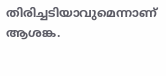തിരിച്ചടിയാവുമെന്നാണ് ആശങ്ക.